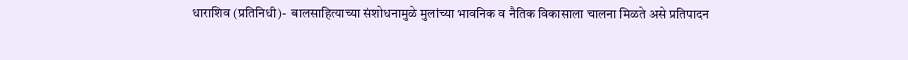धाराशिव (प्रतिनिधी)-  बालसाहित्याच्या संशोधनामुळे मुलांच्या भावनिक व नैतिक विकासाला चालना मिळते असे प्रतिपादन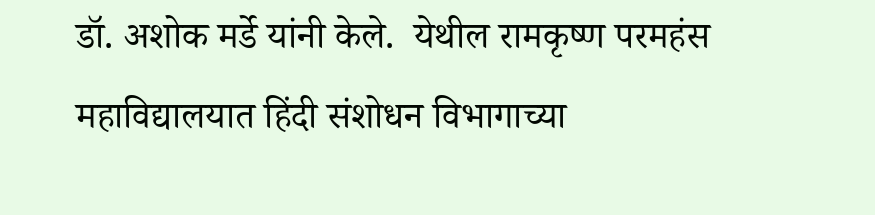डॉ. अशोक मर्डे यांनी केले.  येथील रामकृष्ण परमहंस महाविद्यालयात हिंदी संशोधन विभागाच्या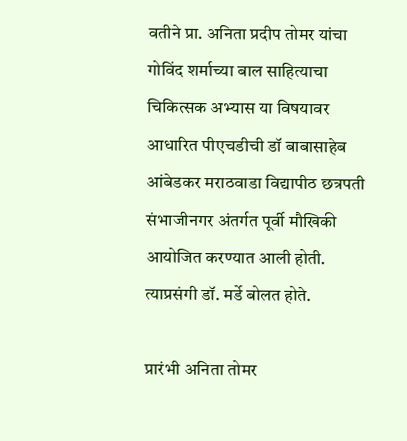वतीने प्रा. अनिता प्रदीप तोमर यांचा गोविंद शर्माच्या बाल साहित्याचा चिकित्सक अभ्यास या विषयावर आधारित पीएचडीची डॉ बाबासाहेब आंबेडकर मराठवाडा विद्यापीठ छत्रपती संभाजीनगर अंतर्गत पूर्वी मौखिकी आयोजित करण्यात आली होती. त्याप्रसंगी डॉ. मर्डे बोलत होते.

प्रारंभी अनिता तोमर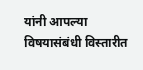यांनी आपल्या विषयासंबंधी विस्तारीत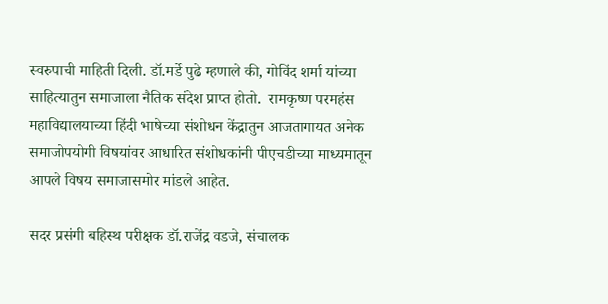स्वरुपाची माहिती दिली. डॉ.मर्डे पुढे म्हणाले की, गोविंद शर्मा यांच्या साहित्यातुन समाजाला नैतिक संदेश प्राप्त होतो.  रामकृष्ण परमहंस महाविद्यालयाच्या हिंदी भाषेच्या संशोधन केंद्रातुन आजतागायत अनेक समाजोपयोगी विषयांवर आधारित संशोधकांनी पीएचडीच्या माध्यमातून आपले विषय समाजासमोर मांडले आहेत.

सदर प्रसंगी बहिस्थ परीक्षक डॉ.राजेंद्र वडजे, संचालक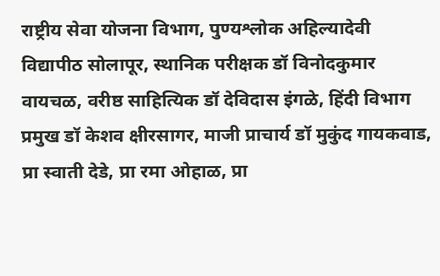राष्ट्रीय सेवा योजना विभाग, पुण्यश्लोक अहिल्यादेवी विद्यापीठ सोलापूर, स्थानिक परीक्षक डॉ विनोदकुमार वायचळ, वरीष्ठ साहित्यिक डॉ देविदास इंगळे, हिंदी विभाग प्रमुख डॉ केशव क्षीरसागर, माजी प्राचार्य डॉ मुकुंद गायकवाड, प्रा स्वाती देडे, प्रा रमा ओहाळ, प्रा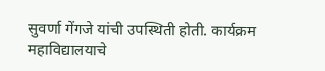सुवर्णा गेंगजे यांची उपस्थिती होती. कार्यक्रम महाविद्यालयाचे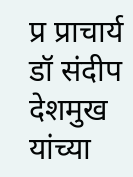प्र प्राचार्य डॉ संदीप देशमुख यांच्या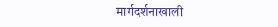मार्गदर्शनाखाली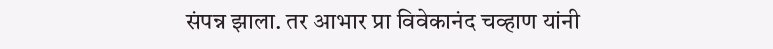संपन्न झाला. तर आभार प्रा विवेकानंद चव्हाण यांनी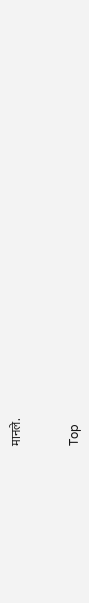मानले.


Top